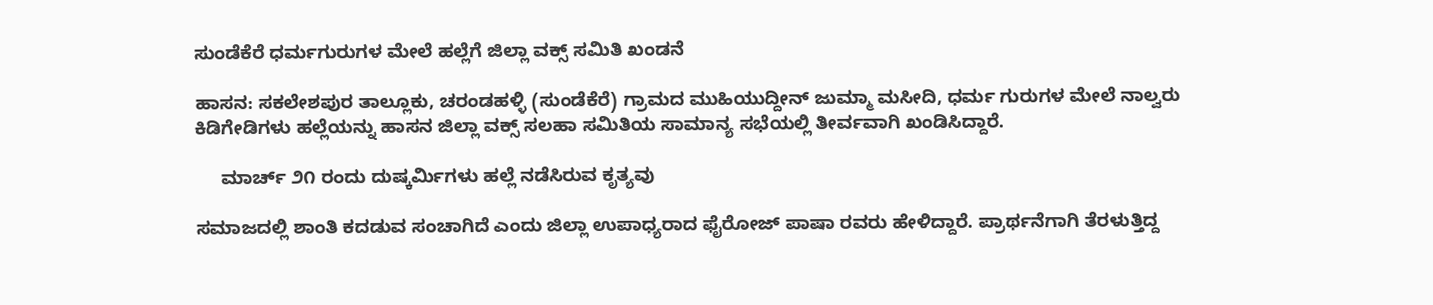ಸುಂಡೆಕೆರೆ ಧರ್ಮಗುರುಗಳ ಮೇಲೆ ಹಲ್ಲೆಗೆ ಜಿಲ್ಲಾ ವಕ್ಸ್ ಸಮಿತಿ ಖಂಡನೆ

ಹಾಸನ: ಸಕಲೇಶಪುರ ತಾಲ್ಲೂಕು, ಚರಂಡಹಳ್ಳಿ (ಸುಂಡೆಕೆರೆ) ಗ್ರಾಮದ ಮುಹಿಯುದ್ದೀನ್ ಜುಮ್ಮಾ ಮಸೀದಿ, ಧರ್ಮ ಗುರುಗಳ ಮೇಲೆ ನಾಲ್ವರು ಕಿಡಿಗೇಡಿಗಳು ಹಲ್ಲೆಯನ್ನು ಹಾಸನ ಜಿಲ್ಲಾ ವಕ್ಸ್ ಸಲಹಾ ಸಮಿತಿಯ ಸಾಮಾನ್ಯ ಸಭೆಯಲ್ಲಿ ತೀರ್ವವಾಗಿ ಖಂಡಿಸಿದ್ದಾರೆ.

     ಮಾರ್ಚ್ ೨೧ ರಂದು ದುಷ್ಕರ್ಮಿಗಳು ಹಲ್ಲೆ ನಡೆಸಿರುವ ಕೃತ್ಯವು

ಸಮಾಜದಲ್ಲಿ ಶಾಂತಿ ಕದಡುವ ಸಂಚಾಗಿದೆ ಎಂದು ಜಿಲ್ಲಾ ಉಪಾಧ್ಯರಾದ ಫೈರೋಜ್ ಪಾಷಾ ರವರು ಹೇಳಿದ್ದಾರೆ. ಪ್ರಾರ್ಥನೆಗಾಗಿ ತೆರಳುತ್ತಿದ್ದ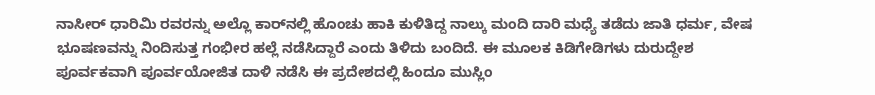ನಾಸೀರ್ ಧಾರಿಮಿ ರವರನ್ನು ಅಲ್ಲೊ ಕಾರ್‌ನಲ್ಲಿ ಹೊಂಚು ಹಾಕಿ ಕುಳಿತಿದ್ದ ನಾಲ್ಕು ಮಂದಿ ದಾರಿ ಮಧ್ಯೆ ತಡೆದು ಜಾತಿ ಧರ್ಮ, ವೇಷ ಭೂಷಣವನ್ನು ನಿಂದಿಸುತ್ತ ಗಂಭೀರ ಹಲ್ಲೆ ನಡೆಸಿದ್ದಾರೆ ಎಂದು ತಿಳಿದು ಬಂದಿದೆ. ಈ ಮೂಲಕ ಕಿಡಿಗೇಡಿಗಳು ದುರುದ್ದೇಶ ಪೂರ್ವಕವಾಗಿ ಪೂರ್ವಯೋಜಿತ ದಾಳಿ ನಡೆಸಿ ಈ ಪ್ರದೇಶದಲ್ಲಿ ಹಿಂದೂ ಮುಸ್ಲಿಂ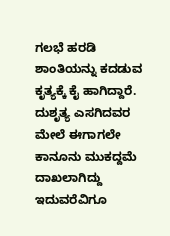ಗಲಭೆ ಹರಡಿ ಶಾಂತಿಯನ್ನು ಕದಡುವ ಕೃತ್ಯಕ್ಕೆ ಕೈ ಹಾಗಿದ್ದಾರೆ. ದುಶೃತ್ಯ ಎಸಗಿದವರ ಮೇಲೆ ಈಗಾಗಲೇ ಕಾನೂನು ಮುಕದ್ದಮೆ ದಾಖಲಾಗಿದ್ದು ಇದುವರೆವಿಗೂ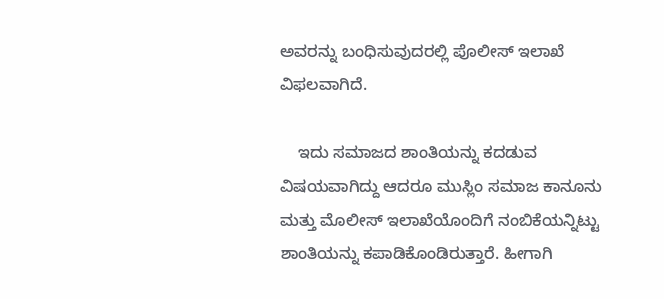ಅವರನ್ನು ಬಂಧಿಸುವುದರಲ್ಲಿ ಪೊಲೀಸ್ ಇಲಾಖೆ ವಿಫಲವಾಗಿದೆ.

    ಇದು ಸಮಾಜದ ಶಾಂತಿಯನ್ನು ಕದಡುವ ವಿಷಯವಾಗಿದ್ದು ಆದರೂ ಮುಸ್ಲಿಂ ಸಮಾಜ ಕಾನೂನು ಮತ್ತು ಮೊಲೀಸ್ ಇಲಾಖೆಯೊಂದಿಗೆ ನಂಬಿಕೆಯನ್ನಿಟ್ಟು ಶಾಂತಿಯನ್ನು ಕಪಾಡಿಕೊಂಡಿರುತ್ತಾರೆ. ಹೀಗಾಗಿ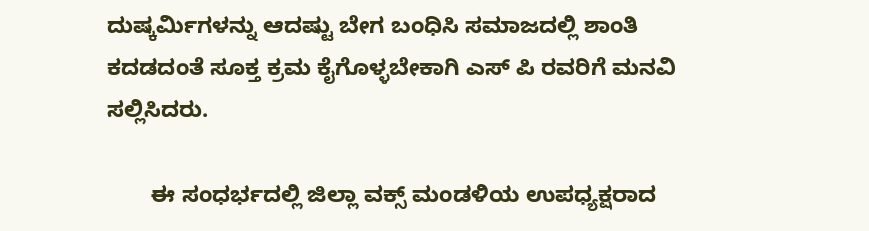ದುಷ್ಕರ್ಮಿಗಳನ್ನು ಆದಷ್ಟು ಬೇಗ ಬಂಧಿಸಿ ಸಮಾಜದಲ್ಲಿ ಶಾಂತಿ ಕದಡದಂತೆ ಸೂಕ್ತ ಕ್ರಮ ಕೈಗೊಳ್ಳಬೇಕಾಗಿ ಎಸ್ ಪಿ ರವರಿಗೆ ಮನವಿ ಸಲ್ಲಿಸಿದರು.

       ಈ ಸಂಧರ್ಭದಲ್ಲಿ ಜಿಲ್ಲಾ ವಕ್ಸ್ ಮಂಡಳಿಯ ಉಪಧ್ಯಕ್ಷರಾದ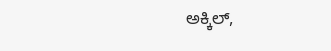ಅಕ್ಕಿಲ್,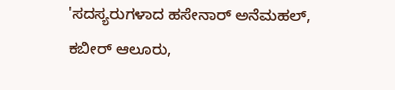'ಸದಸ್ಯರುಗಳಾದ ಹಸೇನಾರ್ ಅನೆಮಹಲ್, ಕಬೀರ್ ಆಲೂರು,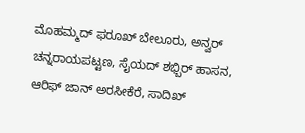ಮೊಹಮ್ಮದ್ ಫರೂಖ್ ಬೇಲೂರು, ಅನ್ವರ್  ಚನ್ನರಾಯಪಟ್ಟಣ, ಸೈಯದ್ ಶಭ್ಬಿರ್ ಹಾಸನ, ಆರಿಫ್ ಜಾನ್ ಅರಸೀಕೆರೆ, ಸಾದಿಖ್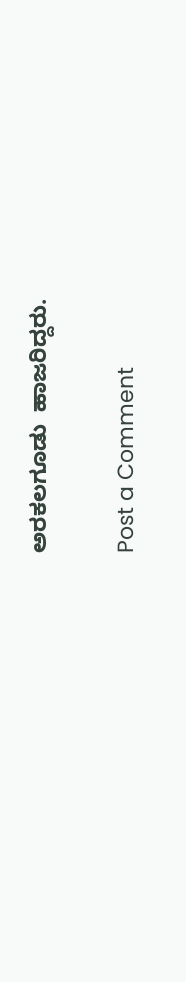ಅರಕಲಗೂಡು  ಹಾಜರಿದ್ದರು.

Post a Comment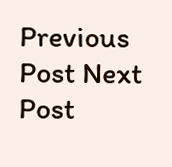Previous Post Next Post